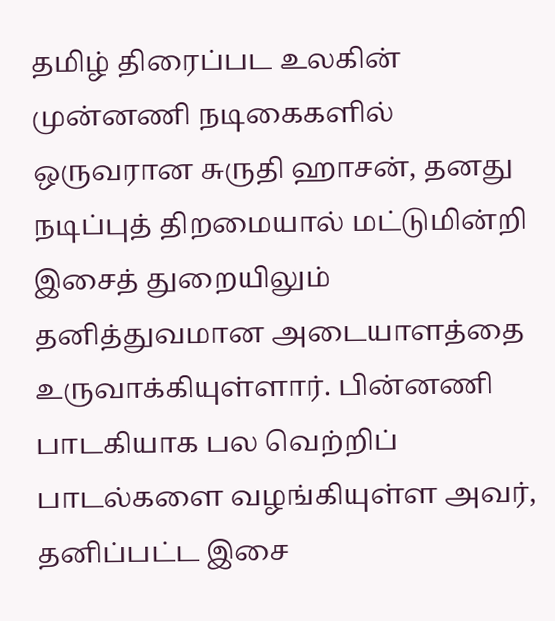தமிழ் திரைப்பட உலகின் முன்னணி நடிகைகளில் ஒருவரான சுருதி ஹாசன், தனது நடிப்புத் திறமையால் மட்டுமின்றி இசைத் துறையிலும் தனித்துவமான அடையாளத்தை உருவாக்கியுள்ளார். பின்னணி பாடகியாக பல வெற்றிப் பாடல்களை வழங்கியுள்ள அவர், தனிப்பட்ட இசை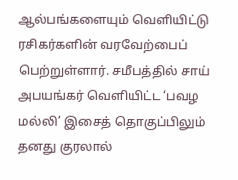ஆல்பங்களையும் வெளியிட்டு ரசிகர்களின் வரவேற்பைப் பெற்றுள்ளார். சமீபத்தில் சாய் அபயங்கர் வெளியிட்ட ‘பவழ மல்லி’ இசைத் தொகுப்பிலும் தனது குரலால்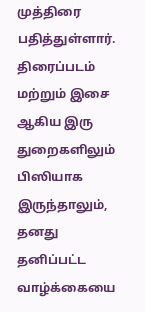முத்திரை பதித்துள்ளார்.
திரைப்படம் மற்றும் இசை ஆகிய இரு துறைகளிலும் பிஸியாக இருந்தாலும், தனது தனிப்பட்ட வாழ்க்கையை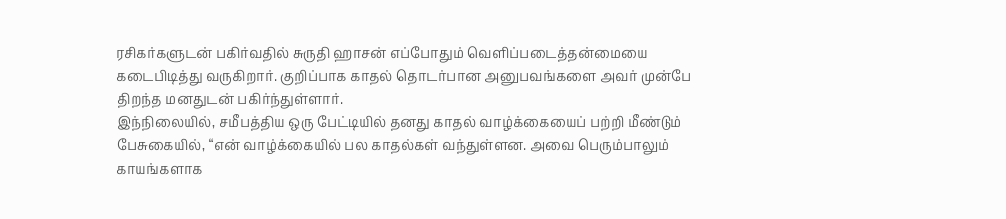ரசிகர்களுடன் பகிர்வதில் சுருதி ஹாசன் எப்போதும் வெளிப்படைத்தன்மையை கடைபிடித்து வருகிறார். குறிப்பாக காதல் தொடர்பான அனுபவங்களை அவர் முன்பே திறந்த மனதுடன் பகிர்ந்துள்ளார்.
இந்நிலையில், சமீபத்திய ஒரு பேட்டியில் தனது காதல் வாழ்க்கையைப் பற்றி மீண்டும் பேசுகையில், “என் வாழ்க்கையில் பல காதல்கள் வந்துள்ளன. அவை பெரும்பாலும் காயங்களாக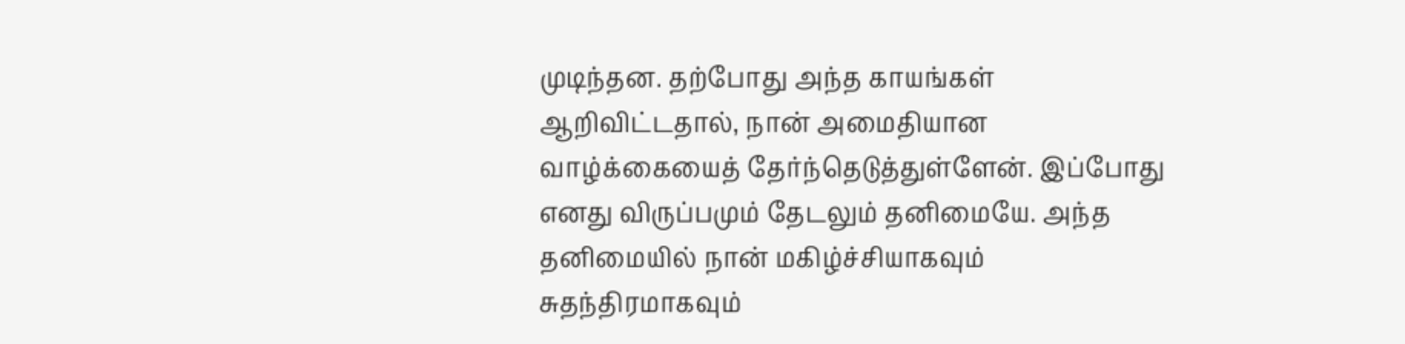முடிந்தன. தற்போது அந்த காயங்கள் ஆறிவிட்டதால், நான் அமைதியான வாழ்க்கையைத் தேர்ந்தெடுத்துள்ளேன். இப்போது எனது விருப்பமும் தேடலும் தனிமையே. அந்த தனிமையில் நான் மகிழ்ச்சியாகவும் சுதந்திரமாகவும்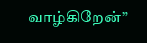வாழ்கிறேன்”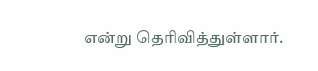என்று தெரிவித்துள்ளார்.